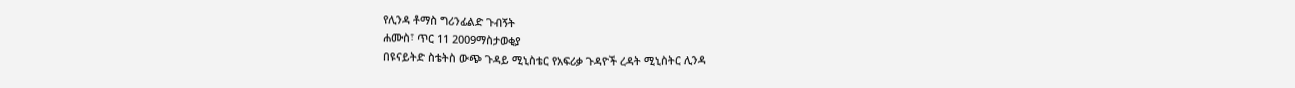የሊንዳ ቶማስ ግሪንፊልድ ጉብኝት
ሐሙስ፣ ጥር 11 2009ማስታወቂያ
በዩናይትድ ስቴትስ ውጭ ጉዳይ ሚኒስቴር የአፍሪቃ ጉዳዮች ረዳት ሚኒስትር ሊንዳ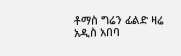ቶማስ ግሬን ፊልድ ዛሬ አዲስ አበባ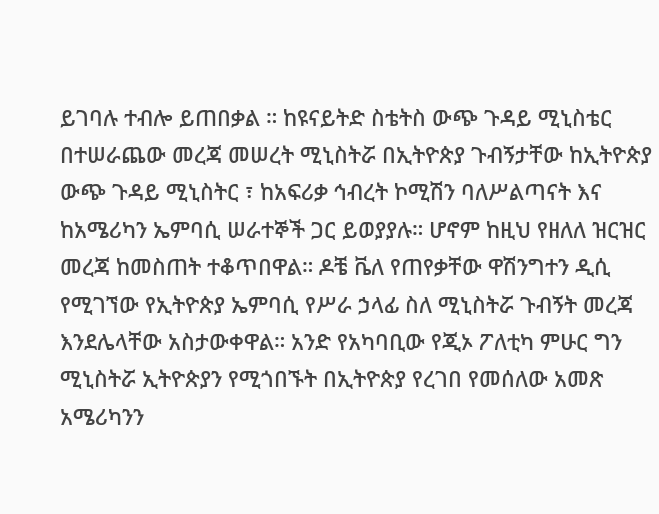ይገባሉ ተብሎ ይጠበቃል ። ከዩናይትድ ስቴትስ ውጭ ጉዳይ ሚኒስቴር በተሠራጨው መረጃ መሠረት ሚኒስትሯ በኢትዮጵያ ጉብኝታቸው ከኢትዮጵያ ውጭ ጉዳይ ሚኒስትር ፣ ከአፍሪቃ ኅብረት ኮሚሽን ባለሥልጣናት እና ከአሜሪካን ኤምባሲ ሠራተኞች ጋር ይወያያሉ። ሆኖም ከዚህ የዘለለ ዝርዝር መረጃ ከመስጠት ተቆጥበዋል። ዶቼ ቬለ የጠየቃቸው ዋሽንግተን ዲሲ የሚገኘው የኢትዮጵያ ኤምባሲ የሥራ ኃላፊ ስለ ሚኒስትሯ ጉብኝት መረጃ እንደሌላቸው አስታውቀዋል። አንድ የአካባቢው የጂኦ ፖለቲካ ምሁር ግን ሚኒስትሯ ኢትዮጵያን የሚጎበኙት በኢትዮጵያ የረገበ የመሰለው አመጽ አሜሪካንን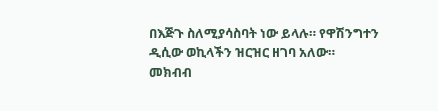በእጅጉ ስለሚያሳስባት ነው ይላሉ። የዋሽንግተን ዲሲው ወኪላችን ዝርዝር ዘገባ አለው።
መክብብ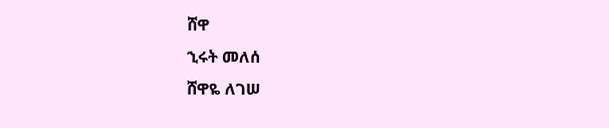ሸዋ
ኂሩት መለሰ
ሸዋዬ ለገሠ